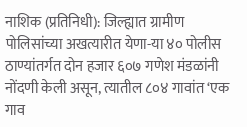नाशिक (प्रतिनिधी): जिल्ह्यात ग्रामीण पोलिसांच्या अखत्यारीत येणा-या ४० पोलीस ठाण्यांतर्गत दोन हजार ६०७ गणेश मंडळांनी नोंदणी केली असून, त्यातील ८०४ गावांत ‘एक गाव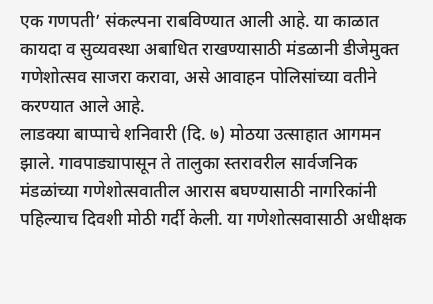एक गणपती’ संकल्पना राबविण्यात आली आहे. या काळात कायदा व सुव्यवस्था अबाधित राखण्यासाठी मंडळानी डीजेमुक्त गणेशोत्सव साजरा करावा, असे आवाहन पोलिसांच्या वतीने करण्यात आले आहे.
लाडक्या बाप्पाचे शनिवारी (दि. ७) मोठया उत्साहात आगमन झाले. गावपाड्यापासून ते तालुका स्तरावरील सार्वजनिक मंडळांच्या गणेशोत्सवातील आरास बघण्यासाठी नागरिकांनी पहिल्याच दिवशी मोठी गर्दी केली. या गणेशोत्सवासाठी अधीक्षक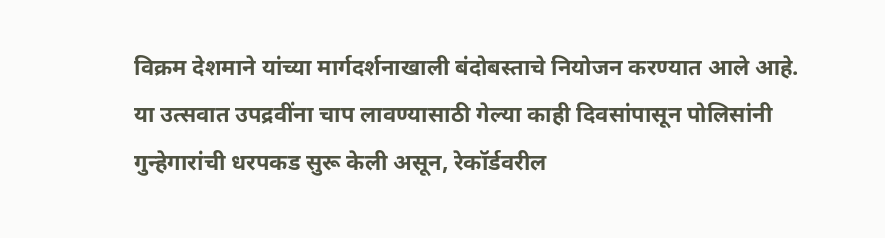विक्रम देशमाने यांच्या मार्गदर्शनाखाली बंदोबस्ताचे नियोजन करण्यात आले आहे. या उत्सवात उपद्रवींना चाप लावण्यासाठी गेल्या काही दिवसांपासून पोलिसांनी गुन्हेगारांची धरपकड सुरू केली असून, रेकॉर्डवरील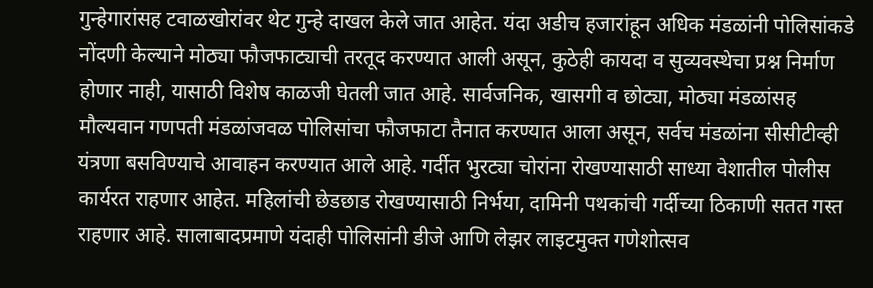गुन्हेगारांसह टवाळखोरांवर थेट गुन्हे दाखल केले जात आहेत. यंदा अडीच हजारांहून अधिक मंडळांनी पोलिसांकडे नोंदणी केल्याने मोठ्या फौजफाट्याची तरतूद करण्यात आली असून, कुठेही कायदा व सुव्यवस्थेचा प्रश्न निर्माण होणार नाही, यासाठी विशेष काळजी घेतली जात आहे. सार्वजनिक, खासगी व छोट्या, मोठ्या मंडळांसह मौल्यवान गणपती मंडळांजवळ पोलिसांचा फौजफाटा तैनात करण्यात आला असून, सर्वच मंडळांना सीसीटीव्ही यंत्रणा बसविण्याचे आवाहन करण्यात आले आहे. गर्दीत भुरट्या चोरांना रोखण्यासाठी साध्या वेशातील पोलीस कार्यरत राहणार आहेत. महिलांची छेडछाड रोखण्यासाठी निर्भया, दामिनी पथकांची गर्दीच्या ठिकाणी सतत गस्त राहणार आहे. सालाबादप्रमाणे यंदाही पोलिसांनी डीजे आणि लेझर लाइटमुक्त गणेशोत्सव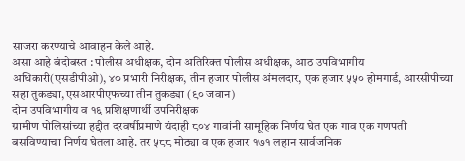साजरा करण्याचे आवाहन केले आहे.
असा आहे बंदोबस्त : पोलीस अधीक्षक, दोन अतिरिक्त पोलीस अधीक्षक, आठ उपविभागीय अधिकारी(एसडीपीओ), ४० प्रभारी निरीक्षक, तीन हजार पोलीस अंमलदार, एक हजार ५५० होमगार्ड, आरसीपीच्या सहा तुकड्या, एसआरपीएफच्या तीन तुकड्या (९० जवान)
दोन उपविभागीय व १६ प्रशिक्षणार्थी उपनिरीक्षक
ग्रामीण पोलिसांच्या हद्दीत दरवर्षीप्रमाणे यंदाही ८०४ गावांनी सामूहिक निर्णय घेत एक गाव एक गणपती बसविण्याचा निर्णय घेतला आहे. तर ५८८ मोठ्या व एक हजार १७१ लहान सार्वजनिक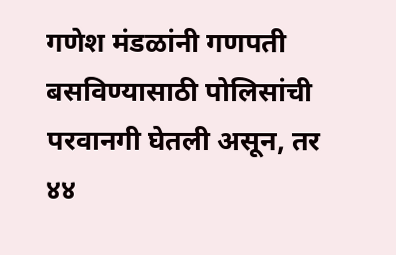गणेश मंडळांनी गणपती बसविण्यासाठी पोलिसांची परवानगी घेतली असून, तर ४४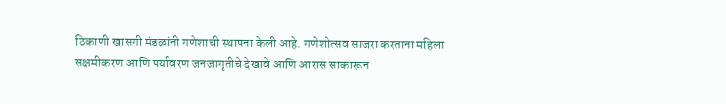ठिकाणी खासगी मंडळांनी गणेशाची स्थापना केली आहे. गणेशोत्सव साजरा करताना महिला सक्षमीकरण आणि पर्यावरण जनजागृतीचे देखावे आणि आरास साकारून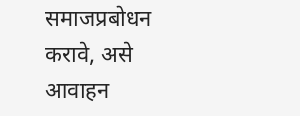समाजप्रबोधन करावे, असे आवाहन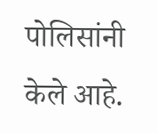पोलिसांनी केले आहे.